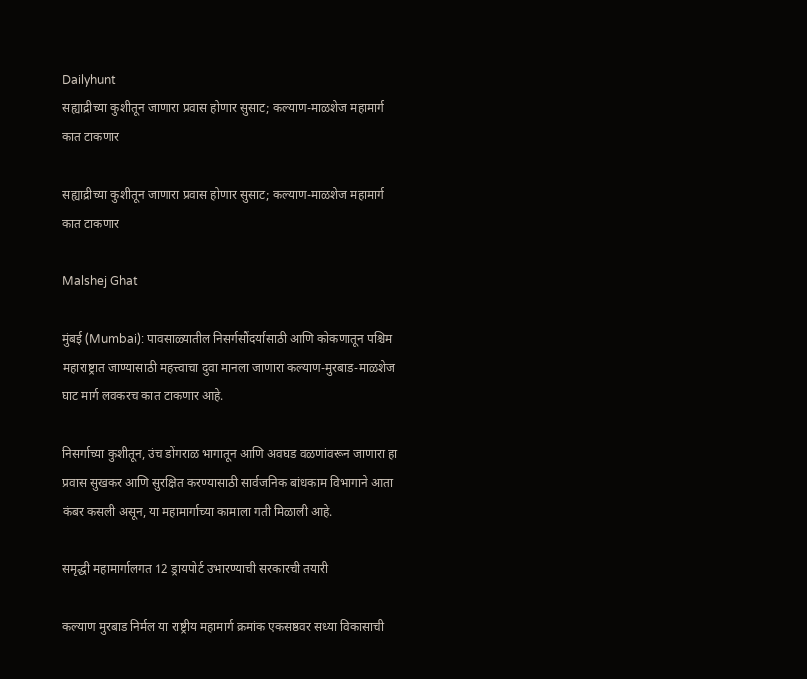Dailyhunt
सह्याद्रीच्या कुशीतून जाणारा प्रवास होणार सुसाट; कल्याण-माळशेज महामार्ग कात टाकणार

सह्याद्रीच्या कुशीतून जाणारा प्रवास होणार सुसाट; कल्याण-माळशेज महामार्ग कात टाकणार

Malshej Ghat

मुंबई (Mumbai): पावसाळ्यातील निसर्गसौंदर्यासाठी आणि कोकणातून पश्चिम महाराष्ट्रात जाण्यासाठी महत्त्वाचा दुवा मानला जाणारा कल्याण-मुरबाड-माळशेज घाट मार्ग लवकरच कात टाकणार आहे.

निसर्गाच्या कुशीतून, उंच डोंगराळ भागातून आणि अवघड वळणांवरून जाणारा हा प्रवास सुखकर आणि सुरक्षित करण्यासाठी सार्वजनिक बांधकाम विभागाने आता कंबर कसली असून, या महामार्गाच्या कामाला गती मिळाली आहे.

समृद्धी महामार्गालगत 12 ड्रायपोर्ट उभारण्याची सरकारची तयारी

कल्याण मुरबाड निर्मल या राष्ट्रीय महामार्ग क्रमांक एकसष्ठवर सध्या विकासाची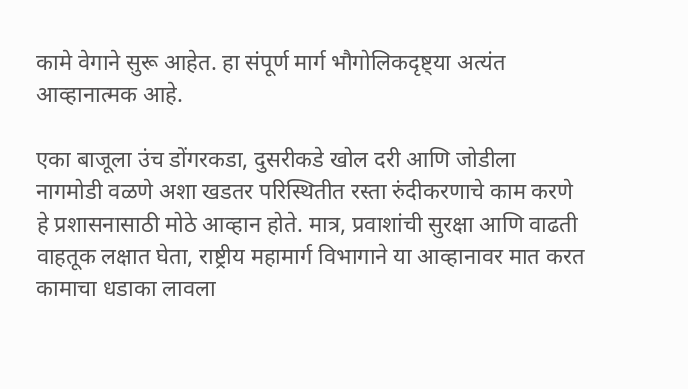कामे वेगाने सुरू आहेत. हा संपूर्ण मार्ग भौगोलिकदृष्ट्या अत्यंत आव्हानात्मक आहे.

एका बाजूला उंच डोंगरकडा, दुसरीकडे खोल दरी आणि जोडीला नागमोडी वळणे अशा खडतर परिस्थितीत रस्ता रुंदीकरणाचे काम करणे हे प्रशासनासाठी मोठे आव्हान होते. मात्र, प्रवाशांची सुरक्षा आणि वाढती वाहतूक लक्षात घेता, राष्ट्रीय महामार्ग विभागाने या आव्हानावर मात करत कामाचा धडाका लावला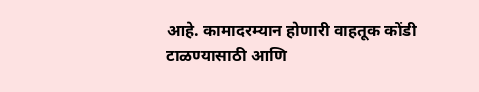आहे. कामादरम्यान होणारी वाहतूक कोंडी टाळण्यासाठी आणि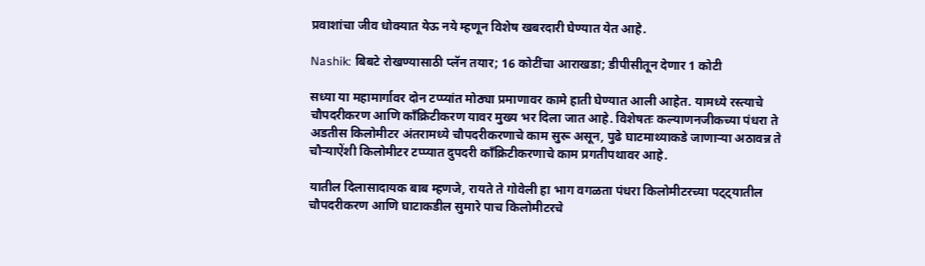प्रवाशांचा जीव धोक्यात येऊ नये म्हणून विशेष खबरदारी घेण्यात येत आहे.

Nashik: बिबटे रोखण्यासाठी प्लॅन तयार; 16 कोटींचा आराखडा; डीपीसीतून देणार 1 कोटी

सध्या या महामार्गावर दोन टप्प्यांत मोठ्या प्रमाणावर कामे हाती घेण्यात आली आहेत. यामध्ये रस्त्याचे चौपदरीकरण आणि काँक्रिटीकरण यावर मुख्य भर दिला जात आहे. विशेषतः कल्याणनजीकच्या पंधरा ते अडतीस किलोमीटर अंतरामध्ये चौपदरीकरणाचे काम सुरू असून, पुढे घाटमाथ्याकडे जाणाऱ्या अठावन्न ते चौऱ्याऐंशी किलोमीटर टप्प्यात दुपदरी काँक्रिटीकरणाचे काम प्रगतीपथावर आहे.

यातील दिलासादायक बाब म्हणजे, रायते ते गोवेली हा भाग वगळता पंधरा किलोमीटरच्या पट्ट्यातील चौपदरीकरण आणि घाटाकडील सुमारे पाच किलोमीटरचे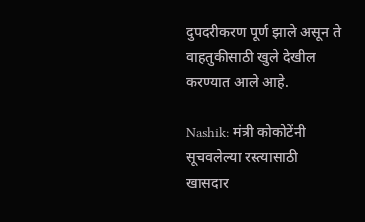दुपदरीकरण पूर्ण झाले असून ते वाहतुकीसाठी खुले देखील करण्यात आले आहे.

Nashik: मंत्री कोकोटेंनी सूचवलेल्या रस्त्यासाठी खासदार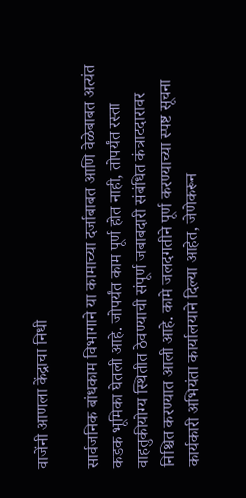वाजेंनी आणला केंद्राचा निधी

सार्वजनिक बांधकाम विभागाने या कामाच्या दर्जाबाबत आणि वेळेबाबत अत्यंत कडक भूमिका घेतली आहे. जोपर्यंत काम पूर्ण होत नाही, तोपर्यंत रस्ता वाहतुकीयोग्य स्थितीत ठेवण्याची संपूर्ण जबाबदारी संबंधित कंत्राटदारावर निश्चित करण्यात आली आहे. कामे जलदगतीने पूर्ण करण्याच्या स्पष्ट सूचना कार्यकारी अभियंता कार्यालयाने दिल्या आहेत, जेणेकरून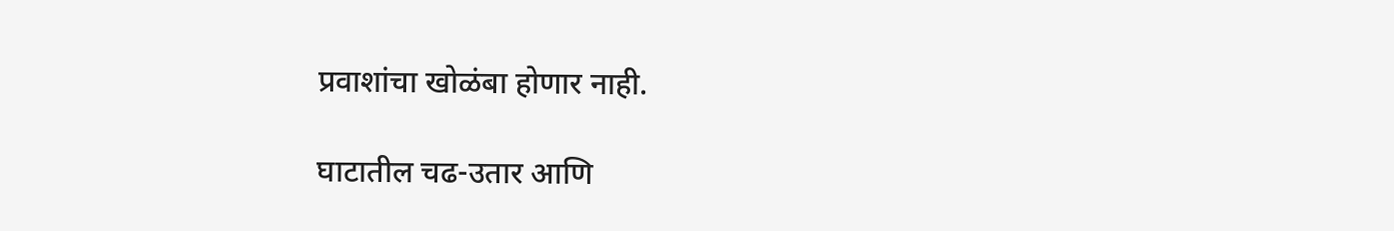प्रवाशांचा खोळंबा होणार नाही.

घाटातील चढ-उतार आणि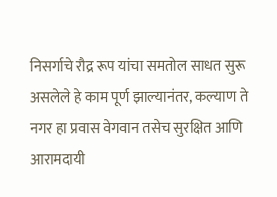निसर्गाचे रौद्र रूप यांचा समतोल साधत सुरू असलेले हे काम पूर्ण झाल्यानंतर, कल्याण ते नगर हा प्रवास वेगवान तसेच सुरक्षित आणि आरामदायी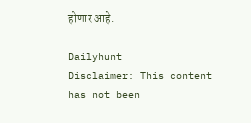होणार आहे.

Dailyhunt
Disclaimer: This content has not been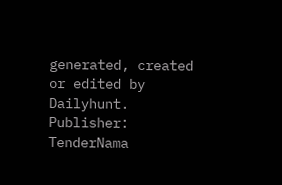generated, created or edited by Dailyhunt. Publisher: TenderNama